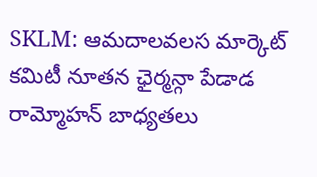SKLM: ఆమదాలవలస మార్కెట్ కమిటీ నూతన ఛైర్మన్గా పేడాడ రామ్మోహన్ బాధ్యతలు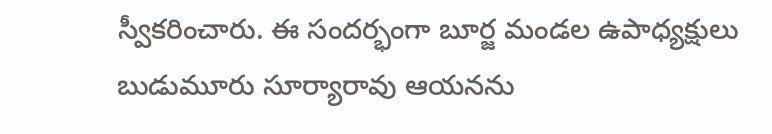స్వీకరించారు. ఈ సందర్భంగా బూర్జ మండల ఉపాధ్యక్షులు బుడుమూరు సూర్యారావు ఆయనను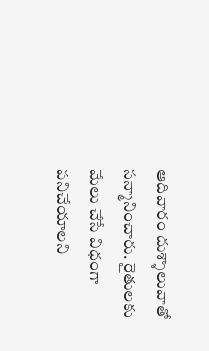ఆదివారం దుశ్శాలువాతో సన్మానించారు. రైతులకు మేలు చేసే విధంగా పనిచేయాలని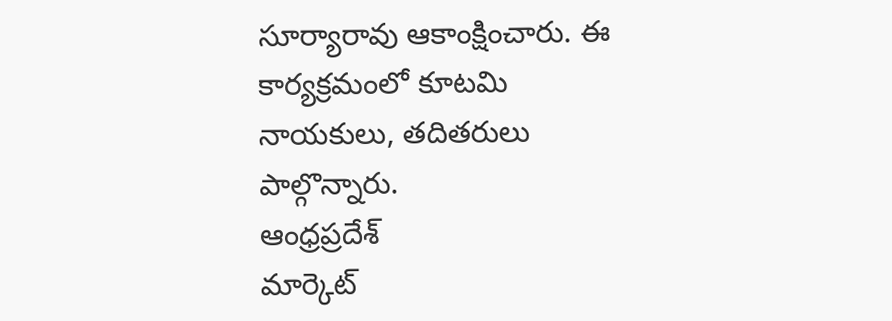సూర్యారావు ఆకాంక్షించారు. ఈ కార్యక్రమంలో కూటమి నాయకులు, తదితరులు పాల్గొన్నారు.
ఆంధ్రప్రదేశ్
మార్కెట్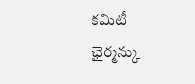కమిటీ ఛైర్మన్కు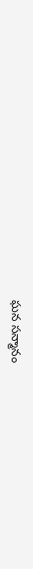ఘన సన్మానం